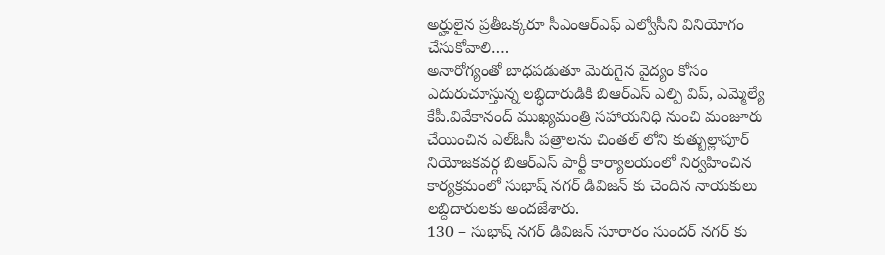అర్హులైన ప్రతీఒక్కరూ సీఎంఆర్ఎఫ్ ఎల్వోసీని వినియోగం చేసుకోవాలి….
అనారోగ్యంతో బాధపడుతూ మెరుగైన వైద్యం కోసం ఎదురుచూస్తున్న లబ్ధిదారుడికి బిఆర్ఎస్ ఎల్పి విప్, ఎమ్మెల్యే కేపీ.వివేకానంద్ ముఖ్యమంత్రి సహాయనిధి నుంచి మంజూరు చేయించిన ఎల్ఓసీ పత్రాలను చింతల్ లోని కుత్బుల్లాపూర్ నియోజకవర్గ బిఆర్ఎస్ పార్టీ కార్యాలయంలో నిర్వహించిన కార్యక్రమంలో సుభాష్ నగర్ డివిజన్ కు చెందిన నాయకులు లబ్దిదారులకు అందజేశారు.
130 – సుభాష్ నగర్ డివిజన్ సూరారం సుందర్ నగర్ కు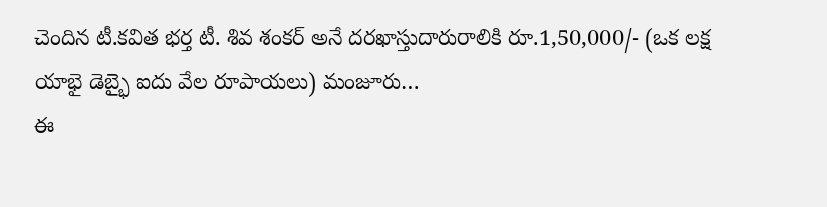చెందిన టీ.కవిత భర్త టీ. శివ శంకర్ అనే దరఖాస్తుదారురాలికి రూ.1,50,000/- (ఒక లక్ష యాభై డెబ్భై ఐదు వేల రూపాయలు) మంజూరు…
ఈ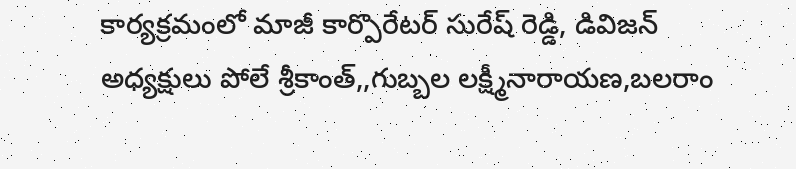కార్యక్రమంలో మాజీ కార్పొరేటర్ సురేష్ రెడ్డి, డివిజన్ అధ్యక్షులు పోలే శ్రీకాంత్,,గుబ్బల లక్ష్మీనారాయణ,బలరాం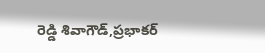రెడ్డి శివాగౌడ్,ప్రభాకర్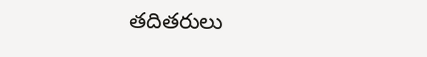తదితరులు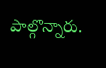పాల్గొన్నారు.